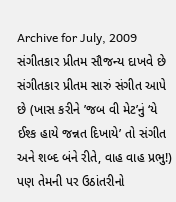Archive for July, 2009
સંગીતકાર પ્રીતમ સૌજન્ય દાખવે છે
સંગીતકાર પ્રીતમ સારું સંગીત આપે છે (ખાસ કરીને ’જબ વી મેટ’નું ‘યે ઈશ્ક હાયે જન્નત દિખાયે’ તો સંગીત અને શબ્દ બંને રીતે, વાહ વાહ પ્રભુ!) પણ તેમની પર ઉઠાંતરીનો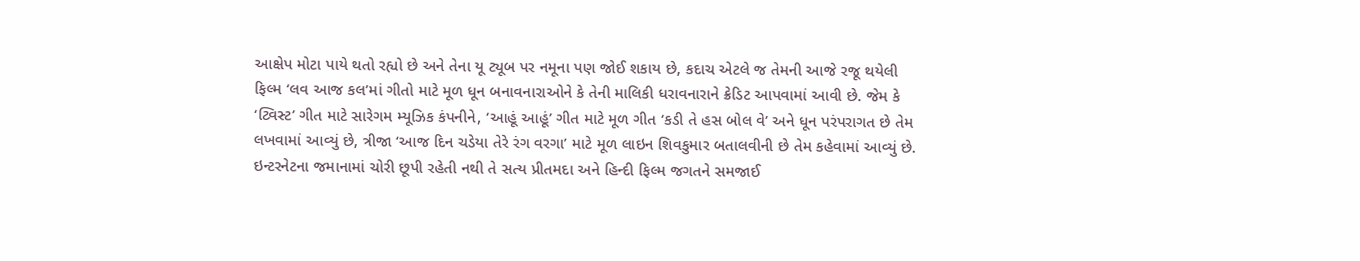આક્ષેપ મોટા પાયે થતો રહ્યો છે અને તેના યૂ ટ્યૂબ પર નમૂના પણ જોઈ શકાય છે, કદાચ એટલે જ તેમની આજે રજૂ થયેલી ફિલ્મ ‘લવ આજ કલ’માં ગીતો માટે મૂળ ધૂન બનાવનારાઓને કે તેની માલિકી ધરાવનારાને ક્રેડિટ આપવામાં આવી છે. જેમ કે ‘ટ્વિસ્ટ’ ગીત માટે સારેગમ મ્યૂઝિક કંપનીને, ‘આહૂં આહૂં’ ગીત માટે મૂળ ગીત ‘કડી તે હસ બોલ વે’ અને ધૂન પરંપરાગત છે તેમ લખવામાં આવ્યું છે, ત્રીજા ‘આજ દિન ચડેયા તેરે રંગ વરગા’ માટે મૂળ લાઇન શિવકુમાર બતાલવીની છે તેમ કહેવામાં આવ્યું છે.
ઇન્ટરનેટના જમાનામાં ચોરી છૂપી રહેતી નથી તે સત્ય પ્રીતમદા અને હિન્દી ફિલ્મ જગતને સમજાઈ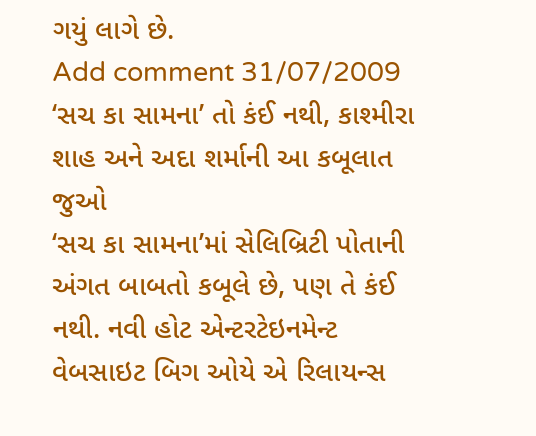ગયું લાગે છે.
Add comment 31/07/2009
‘સચ કા સામના’ તો કંઈ નથી, કાશ્મીરા શાહ અને અદા શર્માની આ કબૂલાત જુઓ
‘સચ કા સામના’માં સેલિબ્રિટી પોતાની અંગત બાબતો કબૂલે છે, પણ તે કંઈ નથી. નવી હોટ એન્ટરટેઇનમેન્ટ વેબસાઇટ બિગ ઓયે એ રિલાયન્સ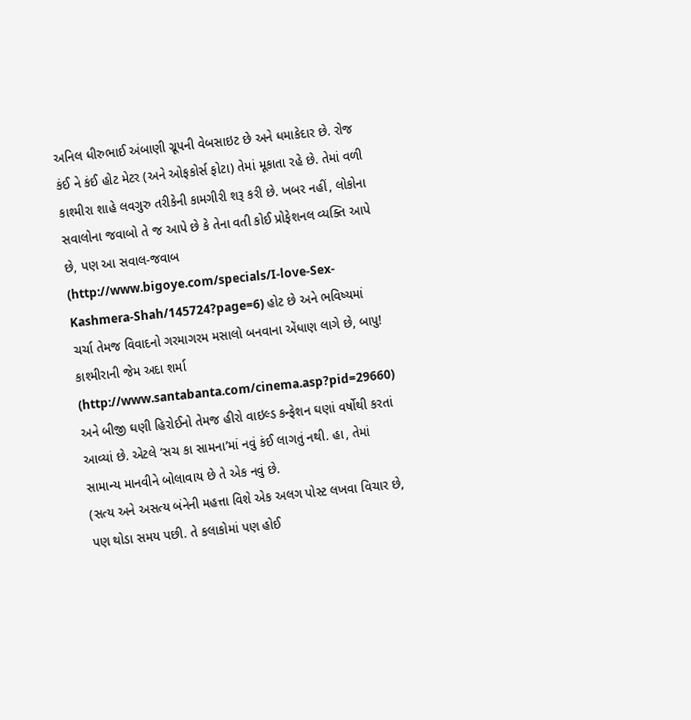અનિલ ધીરુભાઈ અંબાણી ગ્રૂપની વેબસાઇટ છે અને ધમાકેદાર છે. રોજ કંઈ ને કંઈ હોટ મેટર (અને ઓફકોર્સ ફોટા) તેમાં મૂકાતા રહે છે. તેમાં વળી કાશ્મીરા શાહે લવગુરુ તરીકેની કામગીરી શરૂ કરી છે. ખબર નહીં, લોકોના સવાલોના જવાબો તે જ આપે છે કે તેના વતી કોઈ પ્રોફેશનલ વ્યક્તિ આપે છે, પણ આ સવાલ-જવાબ (http://www.bigoye.com/specials/I-love-Sex-Kashmera-Shah/145724?page=6) હોટ છે અને ભવિષ્યમાં ચર્ચા તેમજ વિવાદનો ગરમાગરમ મસાલો બનવાના એંધાણ લાગે છે, બાપુ!
કાશ્મીરાની જેમ અદા શર્મા (http://www.santabanta.com/cinema.asp?pid=29660) અને બીજી ઘણી હિરોઈનો તેમજ હીરો વાઇલ્ડ કન્ફેશન ઘણાં વર્ષોથી કરતાં આવ્યાં છે. એટલે ‘સચ કા સામના’માં નવું કંઈ લાગતું નથી. હા, તેમાં સામાન્ય માનવીને બોલાવાય છે તે એક નવું છે.
(સત્ય અને અસત્ય બંનેની મહત્તા વિશે એક અલગ પોસ્ટ લખવા વિચાર છે, પણ થોડા સમય પછી. તે કલાકોમાં પણ હોઈ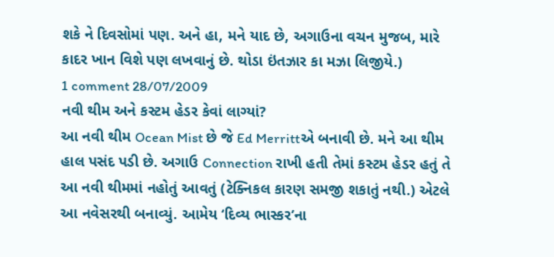શકે ને દિવસોમાં પણ. અને હા, મને યાદ છે, અગાઉના વચન મુજબ, મારે કાદર ખાન વિશે પણ લખવાનું છે. થોડા ઇંતઝાર કા મઝા લિજીયે.)
1 comment 28/07/2009
નવી થીમ અને કસ્ટમ હેડર કેવાં લાગ્યાં?
આ નવી થીમ Ocean Mist છે જે Ed Merrittએ બનાવી છે. મને આ થીમ હાલ પસંદ પડી છે. અગાઉ Connection રાખી હતી તેમાં કસ્ટમ હેડર હતું તે આ નવી થીમમાં નહોતું આવતું (ટેક્નિકલ કારણ સમજી શકાતું નથી.) એટલે આ નવેસરથી બનાવ્યું. આમેય ‘દિવ્ય ભાસ્કર’ના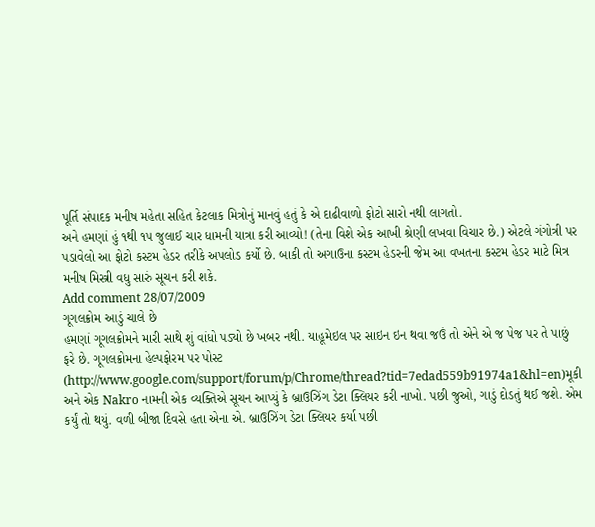પૂર્તિ સંપાદક મનીષ મહેતા સહિત કેટલાક મિત્રોનું માનવું હતું કે એ દાઢીવાળો ફોટો સારો નથી લાગતો.
અને હમણાં હું ૧થી ૧૫ જુલાઈ ચાર ધામની યાત્રા કરી આવ્યો! (તેના વિશે એક આખી શ્રેણી લખવા વિચાર છે.) એટલે ગંગોત્રી પર પડાવેલો આ ફોટો કસ્ટમ હેડર તરીકે અપલોડ કર્યો છે. બાકી તો અગાઉના કસ્ટમ હેડરની જેમ આ વખતના કસ્ટમ હેડર માટે મિત્ર મનીષ મિસ્ત્રી વધુ સારું સૂચન કરી શકે.
Add comment 28/07/2009
ગૂગલક્રોમ આડું ચાલે છે
હમણાં ગૂગલક્રોમને મારી સાથે શું વાંધો પડ્યો છે ખબર નથી. યાહૂમેઇલ પર સાઇન ઇન થવા જઉં તો એને એ જ પેજ પર તે પાછું ફરે છે. ગૂગલક્રોમના હેલ્પફોરમ પર પોસ્ટ (http://www.google.com/support/forum/p/Chrome/thread?tid=7edad559b91974a1&hl=en)મૂકી અને એક Nakro નામની એક વ્યક્તિએ સૂચન આપ્યું કે બ્રાઉઝિંગ ડેટા ક્લિયર કરી નાખો. પછી જુઓ, ગાડું દોડતું થઈ જશે. એમ કર્યું તો થયું. વળી બીજા દિવસે હતા એના એ. બ્રાઉઝિંગ ડેટા ક્લિયર કર્યા પછી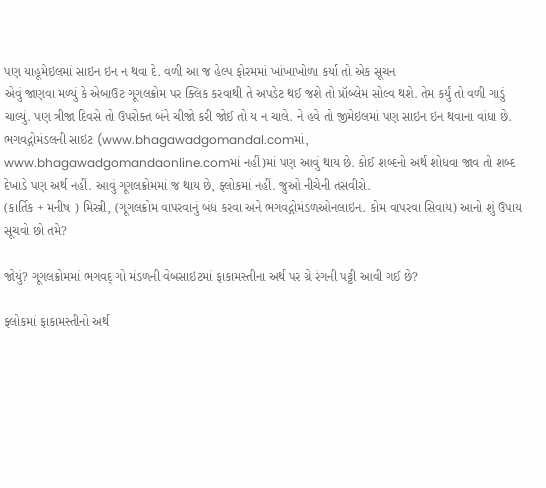પણ યાહૂમેઇલમાં સાઇન ઇન ન થવા દે. વળી આ જ હેલ્પ ફોરમમાં ખાંખાખોળા કર્યા તો એક સૂચન
એવું જાણવા મળ્યું કે એબાઉટ ગૂગલક્રોમ પર ક્લિક કરવાથી તે અપડેટ થઈ જશે તો પ્રૉબ્લેમ સોલ્વ થશે. તેમ કર્યું તો વળી ગાડું ચાલ્યું. પણ ત્રીજા દિવસે તો ઉપરોક્ત બંને ચીજો કરી જોઈ તો ય ન ચાલે. ને હવે તો જીમેઇલમાં પણ સાઇન ઇન થવાના વાંધા છે.
ભગવદ્ગોમંડલની સાઇટ (www.bhagawadgomandal.comમાં, www.bhagawadgomandaonline.comમાં નહીં)માં પણ આવું થાય છે. કોઈ શબ્દનો અર્થ શોધવા જાવ તો શબ્દ દેખાડે પણ અર્થ નહીં. આવું ગૂગલક્રોમમાં જ થાય છે, ફ્લોકમાં નહીં. જુઓ નીચેની તસવીરો.
(કાર્તિક + મનીષ ) મિસ્ત્રી, (ગૂગલક્રોમ વાપરવાનું બંધ કરવા અને ભગવદ્ગોમંડળઓનલાઇન. કોમ વાપરવા સિવાય) આનો શું ઉપાય સૂચવો છો તમે?

જોયું? ગૂગલક્રોમમાં ભગવદ્ ગો મંડળની વેબસાઇટમાં ફાકામસ્તીના અર્થ પર ગ્રે રંગની પટ્ટી આવી ગઈ છે?

ફ્લોકમાં ફાકામસ્તીનો અર્થ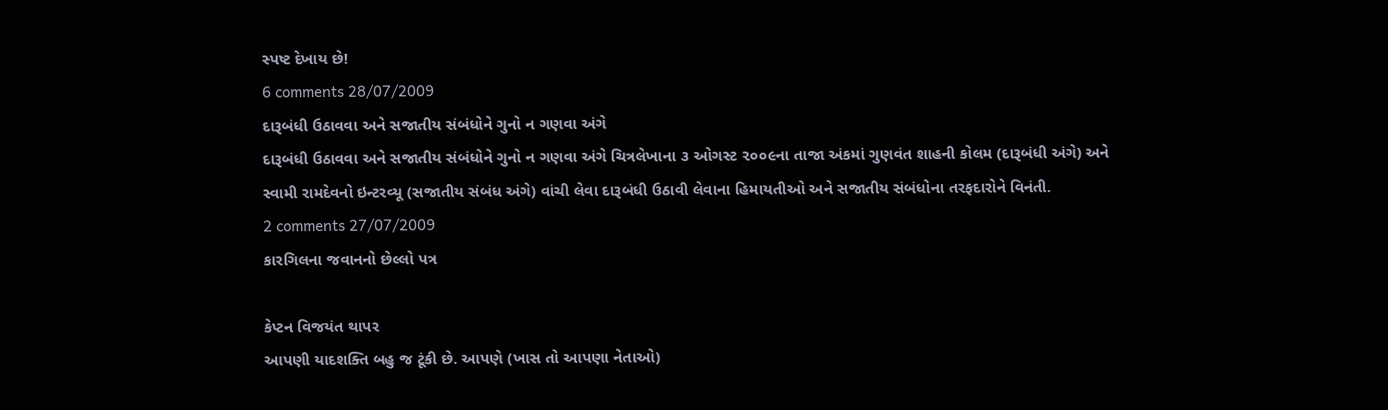સ્પષ્ટ દેખાય છે!
6 comments 28/07/2009
દારૂબંધી ઉઠાવવા અને સજાતીય સંબંધોને ગુનો ન ગણવા અંગે
દારૂબંધી ઉઠાવવા અને સજાતીય સંબંધોને ગુનો ન ગણવા અંગે ચિત્રલેખાના ૩ ઓગસ્ટ ૨૦૦૯ના તાજા અંકમાં ગુણવંત શાહની કોલમ (દારૂબંધી અંગે) અને સ્વામી રામદેવનો ઇન્ટરવ્યૂ (સજાતીય સંબંધ અંગે) વાંચી લેવા દારૂબંધી ઉઠાવી લેવાના હિમાયતીઓ અને સજાતીય સંબંધોના તરફદારોને વિનંતી.
2 comments 27/07/2009
કારગિલના જવાનનો છેલ્લો પત્ર

કેપ્ટન વિજયંત થાપર
આપણી યાદશક્તિ બહુ જ ટૂંકી છે. આપણે (ખાસ તો આપણા નેતાઓ)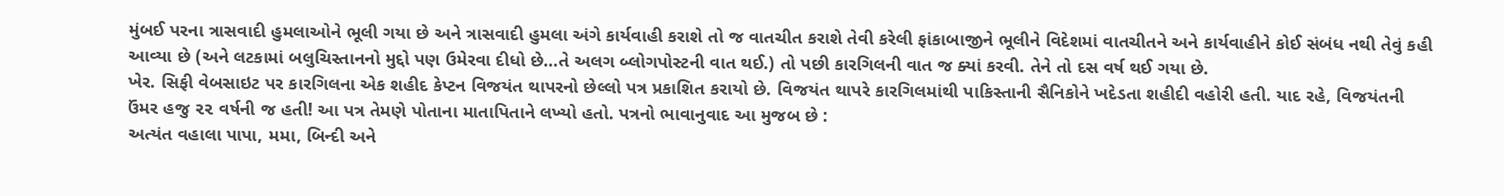મુંબઈ પરના ત્રાસવાદી હુમલાઓને ભૂલી ગયા છે અને ત્રાસવાદી હુમલા અંગે કાર્યવાહી કરાશે તો જ વાતચીત કરાશે તેવી કરેલી ફાંકાબાજીને ભૂલીને વિદેશમાં વાતચીતને અને કાર્યવાહીને કોઈ સંબંધ નથી તેવું કહી આવ્યા છે (અને લટકામાં બલુચિસ્તાનનો મુદ્દો પણ ઉમેરવા દીધો છે…તે અલગ બ્લોગપોસ્ટની વાત થઈ.) તો પછી કારગિલની વાત જ ક્યાં કરવી. તેને તો દસ વર્ષ થઈ ગયા છે.
ખેર. સિફી વેબસાઇટ પર કારગિલના એક શહીદ કેપ્ટન વિજયંત થાપરનો છેલ્લો પત્ર પ્રકાશિત કરાયો છે. વિજયંત થાપરે કારગિલમાંથી પાકિસ્તાની સૈનિકોને ખદેડતા શહીદી વહોરી હતી. યાદ રહે, વિજયંતની ઉંમર હજુ ૨૨ વર્ષની જ હતી! આ પત્ર તેમણે પોતાના માતાપિતાને લખ્યો હતો. પત્રનો ભાવાનુવાદ આ મુજબ છે :
અત્યંત વહાલા પાપા, મમા, બિન્દી અને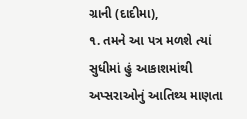ગ્રાની (દાદીમા),
૧. તમને આ પત્ર મળશે ત્યાં સુધીમાં હું આકાશમાંથી અપ્સરાઓનું આતિથ્ય માણતા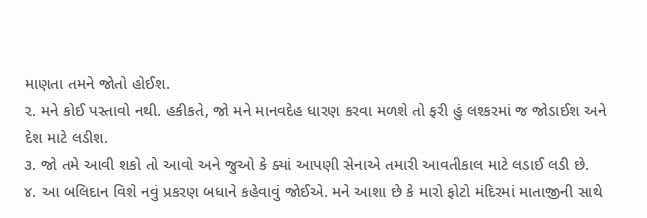માણતા તમને જોતો હોઈશ.
૨. મને કોઈ પસ્તાવો નથી. હકીકતે, જો મને માનવદેહ ધારણ કરવા મળશે તો ફરી હું લશ્કરમાં જ જોડાઈશ અને દેશ માટે લડીશ.
૩. જો તમે આવી શકો તો આવો અને જુઓ કે ક્યાં આપણી સેનાએ તમારી આવતીકાલ માટે લડાઈ લડી છે.
૪. આ બલિદાન વિશે નવું પ્રકરણ બધાને કહેવાવું જોઈએ. મને આશા છે કે મારો ફોટો મંદિરમાં માતાજીની સાથે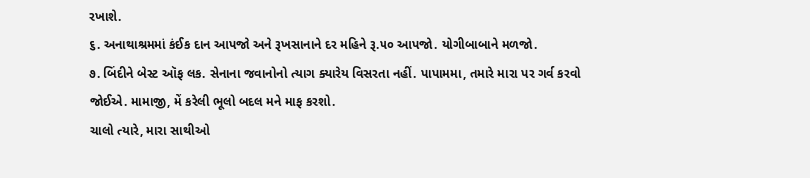રખાશે.
૬. અનાથાશ્રમમાં કંઈક દાન આપજો અને રૂખસાનાને દર મહિને રૂ.૫૦ આપજો. યોગીબાબાને મળજો.
૭. બિંદીને બેસ્ટ ઑફ લક. સેનાના જવાનોનો ત્યાગ ક્યારેય વિસરતા નહીં. પાપામમા, તમારે મારા પર ગર્વ કરવો જોઈએ. મામાજી, મેં કરેલી ભૂલો બદલ મને માફ કરશો.
ચાલો ત્યારે, મારા સાથીઓ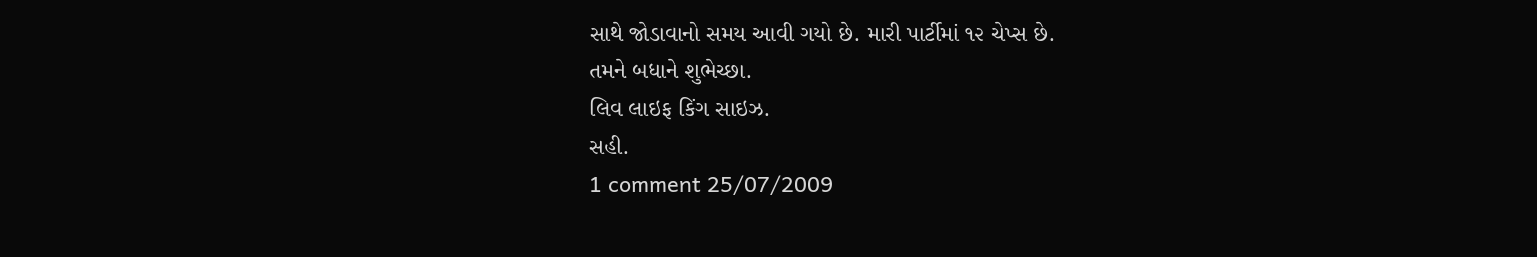સાથે જોડાવાનો સમય આવી ગયો છે. મારી પાર્ટીમાં ૧૨ ચેપ્સ છે.
તમને બધાને શુભેચ્છા.
લિવ લાઇફ કિંગ સાઇઝ.
સહી.
1 comment 25/07/2009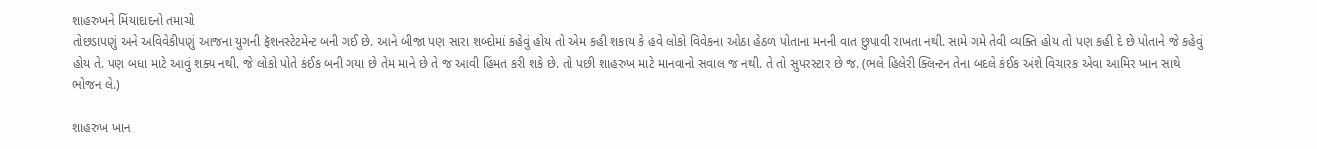શાહરુખને મિંયાદાદનો તમાચો
તોછડાપણું અને અવિવેકીપણું આજના યુગની ફૅશનસ્ટેટમેન્ટ બની ગઈ છે. આને બીજા પણ સારા શબ્દોમાં કહેવું હોય તો એમ કહી શકાય કે હવે લોકો વિવેકના ઓઠા હેઠળ પોતાના મનની વાત છુપાવી રાખતા નથી. સામે ગમે તેવી વ્યક્તિ હોય તો પણ કહી દે છે પોતાને જે કહેવું હોય તે. પણ બધા માટે આવું શક્ય નથી. જે લોકો પોતે કંઈક બની ગયા છે તેમ માને છે તે જ આવી હિંમત કરી શકે છે. તો પછી શાહરુખ માટે માનવાનો સવાલ જ નથી. તે તો સુપરસ્ટાર છે જ. (ભલે હિલેરી ક્લિન્ટન તેના બદલે કંઈક અંશે વિચારક એવા આમિર ખાન સાથે ભોજન લે.)

શાહરુખ ખાન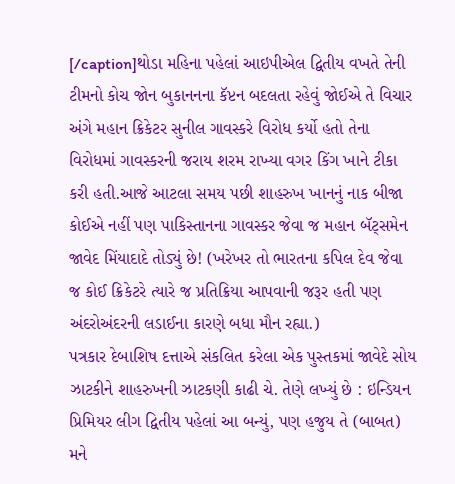[/caption]થોડા મહિના પહેલાં આઇપીએલ દ્વિતીય વખતે તેની ટીમનો કોચ જોન બુકાનનના કૅપ્ટન બદલતા રહેવું જોઈએ તે વિચાર અંગે મહાન ક્રિકેટર સુનીલ ગાવસ્કરે વિરોધ કર્યો હતો તેના વિરોધમાં ગાવસ્કરની જરાય શરમ રાખ્યા વગર કિંગ ખાને ટીકા કરી હતી.આજે આટલા સમય પછી શાહરુખ ખાનનું નાક બીજા કોઈએ નહીં પણ પાકિસ્તાનના ગાવસ્કર જેવા જ મહાન બૅટ્સમેન જાવેદ મિંયાદાદે તોડ્યું છે! (ખરેખર તો ભારતના કપિલ દેવ જેવા જ કોઈ ક્રિકેટરે ત્યારે જ પ્રતિક્રિયા આપવાની જરૂર હતી પણ અંદરોઅંદરની લડાઈના કારણે બધા મૌન રહ્યા.)
પત્રકાર દેબાશિષ દત્તાએ સંકલિત કરેલા એક પુસ્તકમાં જાવેદે સોય ઝાટકીને શાહરુખની ઝાટકણી કાઢી ચે. તેણે લખ્યું છે : ઇન્ડિયન પ્રિમિયર લીગ દ્વિતીય પહેલાં આ બન્યું, પણ હજુય તે (બાબત) મને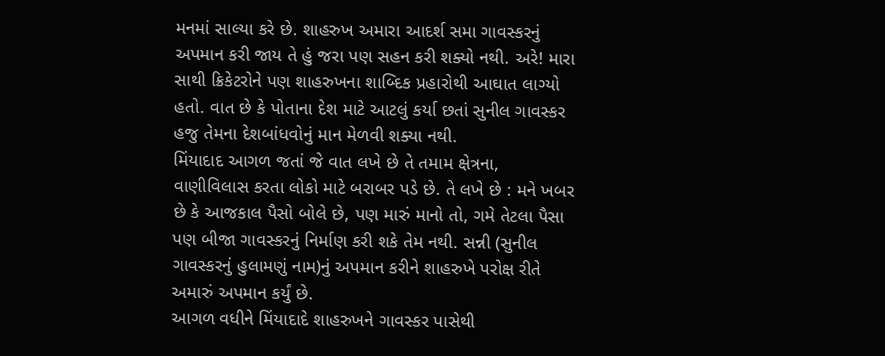મનમાં સાલ્યા કરે છે. શાહરુખ અમારા આદર્શ સમા ગાવસ્કરનું અપમાન કરી જાય તે હું જરા પણ સહન કરી શક્યો નથી. અરે! મારા સાથી ક્રિકેટરોને પણ શાહરુખના શાબ્દિક પ્રહારોથી આઘાત લાગ્યો હતો. વાત છે કે પોતાના દેશ માટે આટલું કર્યા છતાં સુનીલ ગાવસ્કર હજુ તેમના દેશબાંધવોનું માન મેળવી શક્યા નથી.
મિંયાદાદ આગળ જતાં જે વાત લખે છે તે તમામ ક્ષેત્રના, વાણીવિલાસ કરતા લોકો માટે બરાબર પડે છે. તે લખે છે : મને ખબર છે કે આજકાલ પૈસો બોલે છે, પણ મારું માનો તો, ગમે તેટલા પૈસા પણ બીજા ગાવસ્કરનું નિર્માણ કરી શકે તેમ નથી. સન્ની (સુનીલ ગાવસ્કરનું હુલામણું નામ)નું અપમાન કરીને શાહરુખે પરોક્ષ રીતે અમારું અપમાન કર્યું છે.
આગળ વધીને મિંયાદાદે શાહરુખને ગાવસ્કર પાસેથી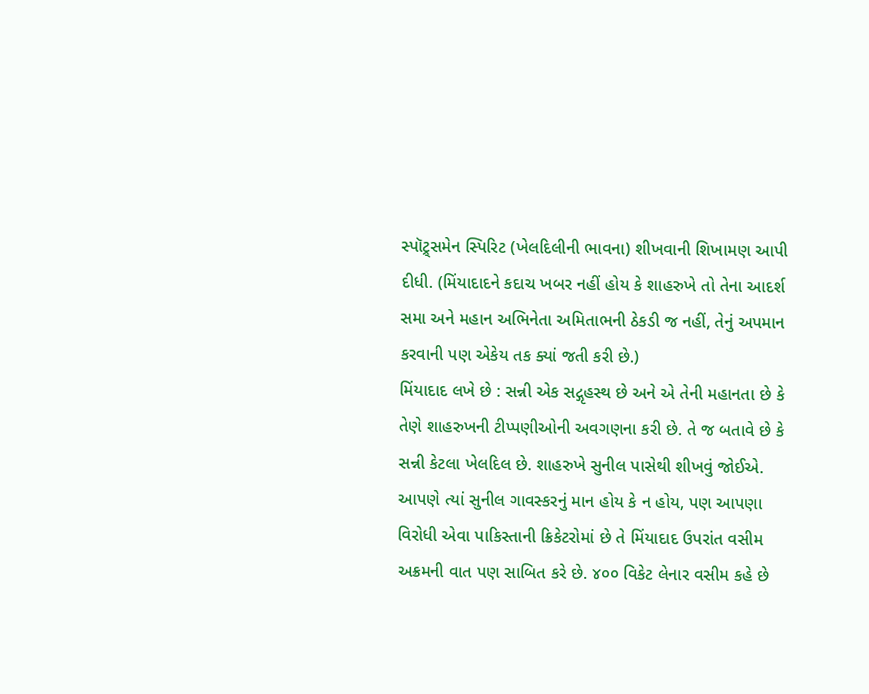સ્પૉટ્ર્સમેન સ્પિરિટ (ખેલદિલીની ભાવના) શીખવાની શિખામણ આપી દીધી. (મિંયાદાદને કદાચ ખબર નહીં હોય કે શાહરુખે તો તેના આદર્શ સમા અને મહાન અભિનેતા અમિતાભની ઠેકડી જ નહીં, તેનું અપમાન કરવાની પણ એકેય તક ક્યાં જતી કરી છે.)
મિંયાદાદ લખે છે : સન્ની એક સદ્ગૃહસ્થ છે અને એ તેની મહાનતા છે કે તેણે શાહરુખની ટીપ્પણીઓની અવગણના કરી છે. તે જ બતાવે છે કે સન્ની કેટલા ખેલદિલ છે. શાહરુખે સુનીલ પાસેથી શીખવું જોઈએ.
આપણે ત્યાં સુનીલ ગાવસ્કરનું માન હોય કે ન હોય, પણ આપણા વિરોધી એવા પાકિસ્તાની ક્રિકેટરોમાં છે તે મિંયાદાદ ઉપરાંત વસીમ અક્રમની વાત પણ સાબિત કરે છે. ૪૦૦ વિકેટ લેનાર વસીમ કહે છે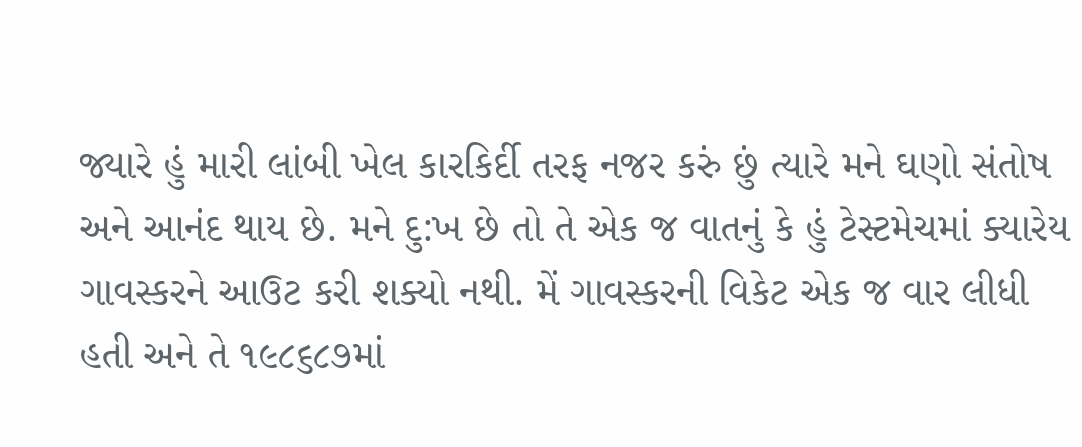જ્યારે હું મારી લાંબી ખેલ કારકિર્દી તરફ નજર કરું છું ત્યારે મને ઘણો સંતોષ અને આનંદ થાય છે. મને દુ:ખ છે તો તે એક જ વાતનું કે હું ટેસ્ટમેચમાં ક્યારેય ગાવસ્કરને આઉટ કરી શક્યો નથી. મેં ગાવસ્કરની વિકેટ એક જ વાર લીધી હતી અને તે ૧૯૮૬૮૭માં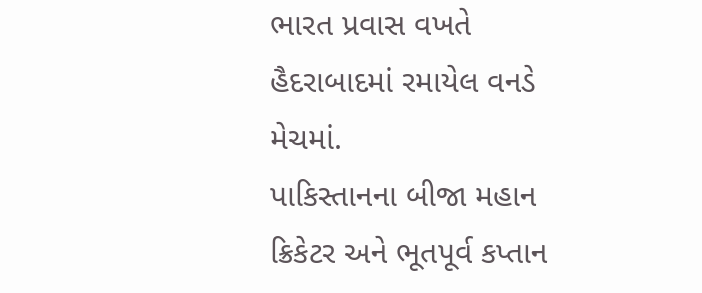ભારત પ્રવાસ વખતે હૈદરાબાદમાં રમાયેલ વનડે મેચમાં.
પાકિસ્તાનના બીજા મહાન ક્રિકેટર અને ભૂતપૂર્વ કપ્તાન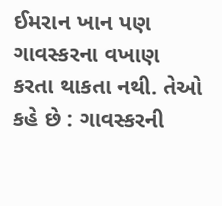ઈમરાન ખાન પણ ગાવસ્કરના વખાણ કરતા થાકતા નથી. તેઓ કહે છે : ગાવસ્કરની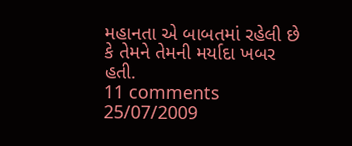મહાનતા એ બાબતમાં રહેલી છે કે તેમને તેમની મર્યાદા ખબર હતી.
11 comments 25/07/2009